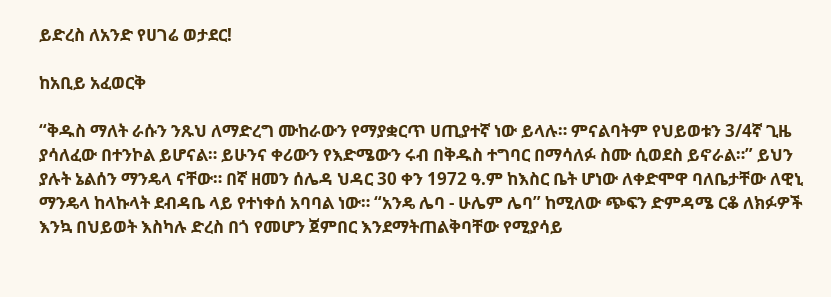ይድረስ ለአንድ የሀገሬ ወታደር!

ከአቢይ አፈወርቅ

“ቅዱስ ማለት ራሱን ንጹህ ለማድረግ ሙከራውን የማያቋርጥ ሀጢያተኛ ነው ይላሉ። ምናልባትም የህይወቱን 3/4ኛ ጊዜ ያሳለፈው በተንኮል ይሆናል። ይሁንና ቀሪውን የእድሜውን ሩብ በቅዱስ ተግባር በማሳለፉ ስሙ ሲወደስ ይኖራል።” ይህን ያሉት ኔልሰን ማንዴላ ናቸው። በኛ ዘመን ሰሌዳ ህዳር 30 ቀን 1972 ዓ.ም ከእስር ቤት ሆነው ለቀድሞዋ ባለቤታቸው ለዊኒ ማንዴላ ከላኩላት ደብዳቤ ላይ የተነቀሰ አባባል ነው። “አንዴ ሌባ - ሁሌም ሌባ” ከሚለው ጭፍን ድምዳሜ ርቆ ለክፉዎች እንኳ በህይወት እስካሉ ድረስ በጎ የመሆን ጀምበር እንደማትጠልቅባቸው የሚያሳይ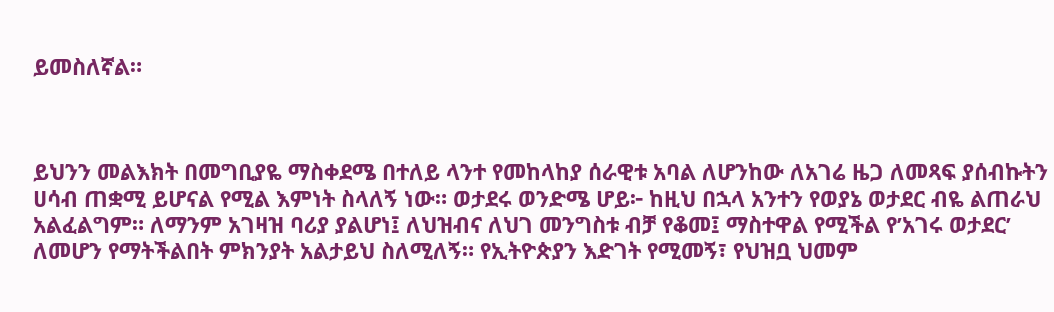ይመስለኛል።



ይህንን መልእክት በመግቢያዬ ማስቀደሜ በተለይ ላንተ የመከላከያ ሰራዊቱ አባል ለሆንከው ለአገሬ ዜጋ ለመጻፍ ያሰብኩትን ሀሳብ ጠቋሚ ይሆናል የሚል እምነት ስላለኝ ነው። ወታደሩ ወንድሜ ሆይ፦ ከዚህ በኋላ አንተን የወያኔ ወታደር ብዬ ልጠራህ አልፈልግም። ለማንም አገዛዝ ባሪያ ያልሆነ፤ ለህዝብና ለህገ መንግስቱ ብቻ የቆመ፤ ማስተዋል የሚችል የ’አገሩ ወታደር’ ለመሆን የማትችልበት ምክንያት አልታይህ ስለሚለኝ። የኢትዮጵያን እድገት የሚመኝ፣ የህዝቧ ህመም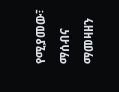የሚያመው፣ ማሰብና ማመዛዘን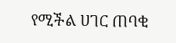የሚችል ሀገር ጠባቂ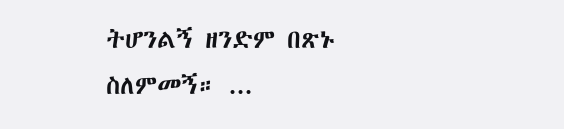ትሆንልኝ ዘንድም በጽኑ ስለምመኝ። ...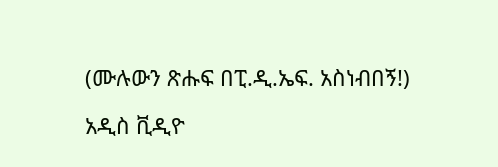(ሙሉውን ጽሑፍ በፒ.ዲ.ኤፍ. አስነብበኝ!)

አዲስ ቪዲዮ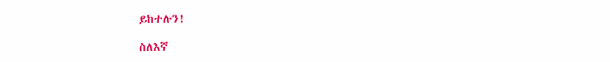ይከተሉን!

ስለእኛ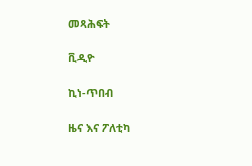መጻሕፍት

ቪዲዮ

ኪነ-ጥበብ

ዜና እና ፖለቲካ